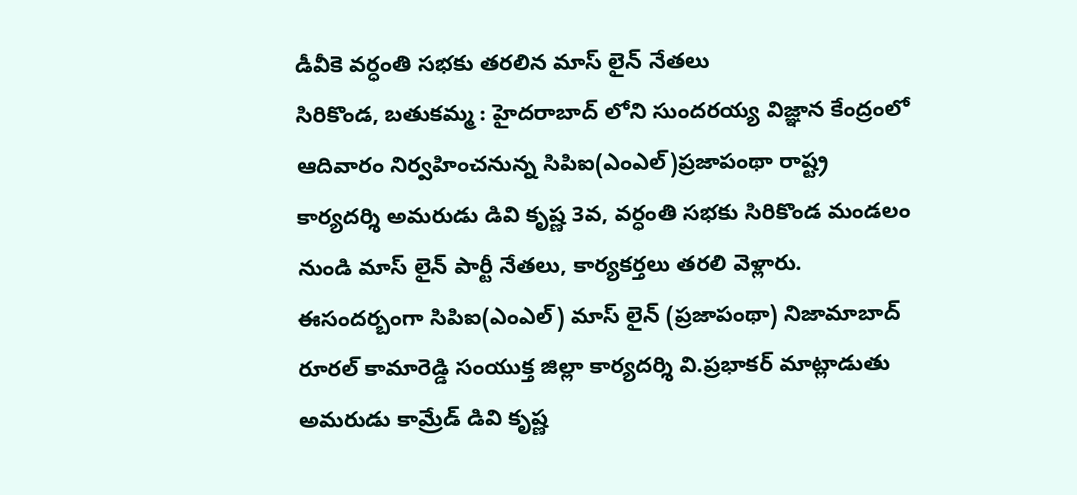డీవీకె వర్ధంతి సభకు తరలిన మాస్ లైన్ నేతలు
సిరికొండ, బతుకమ్మ : హైదరాబాద్ లోని సుందరయ్య విజ్ఞాన కేంద్రంలో ఆదివారం నిర్వహించనున్న సిపిఐ(ఎంఎల్)ప్రజాపంథా రాష్ట్ర కార్యదర్శి అమరుడు డివి కృష్ణ 3వ, వర్ధంతి సభకు సిరికొండ మండలం నుండి మాస్ లైన్ పార్టీ నేతలు, కార్యకర్తలు తరలి వెళ్లారు. ఈసందర్బంగా సిపిఐ(ఎంఎల్) మాస్ లైన్ (ప్రజాపంథా) నిజామాబాద్ రూరల్ కామారెడ్డి సంయుక్త జిల్లా కార్యదర్శి వి.ప్రభాకర్ మాట్లాడుతు అమరుడు కామ్రేడ్ డివి కృష్ణ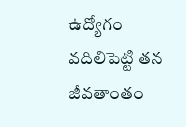ఉద్యోగం వదిలిపెట్టి తన జీవతాంతం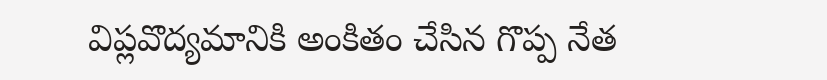విప్లవొద్యమానికి అంకితం చేసిన గొప్ప నేత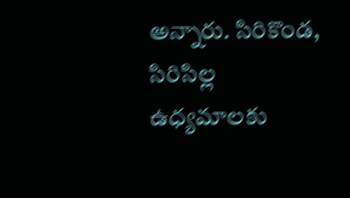అన్నారు. సిరికొండ, సిరిసిల్ల ఉధ్యమాలకు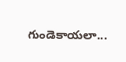గుండెకాయలా...